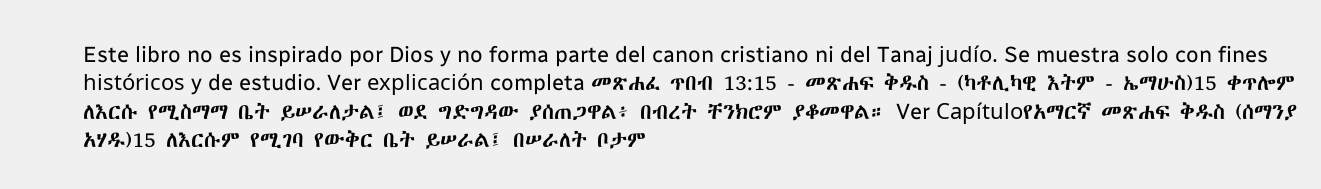Este libro no es inspirado por Dios y no forma parte del canon cristiano ni del Tanaj judío. Se muestra solo con fines históricos y de estudio. Ver explicación completa መጽሐፈ ጥበብ 13:15 - መጽሐፍ ቅዱስ - (ካቶሊካዊ እትም - ኤማሁስ)15 ቀጥሎም ለእርሱ የሚስማማ ቤት ይሠራለታል፤ ወደ ግድግዳው ያሰጠጋዋል፥ በብረት ቸንክሮም ያቆመዋል። Ver Capítuloየአማርኛ መጽሐፍ ቅዱስ (ሰማንያ አሃዱ)15 ለእርሱም የሚገባ የውቅር ቤት ይሠራል፤ በሠራለት ቦታም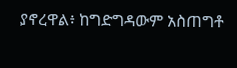ያኖረዋል፥ ከግድግዳውም አስጠግቶ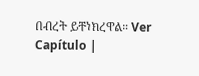በብረት ይቸነክረዋል። Ver Capítulo |